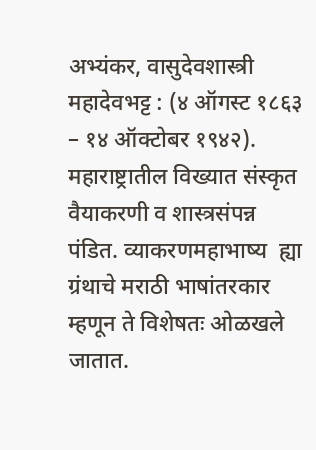अभ्यंकर, वासुदेवशास्त्री महादेवभट्ट : (४ ऑगस्ट १८६३ – १४ ऑक्टोबर १९४२). महाराष्ट्रातील विख्यात संस्कृत वैयाकरणी व शास्त्रसंपन्न पंडित. व्याकरणमहाभाष्य  ह्या ग्रंथाचे मराठी भाषांतरकार म्हणून ते विशेषतः ओळखले जातात.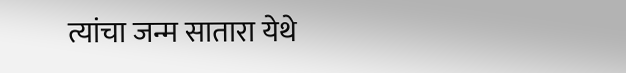त्यांचा जन्म सातारा येथे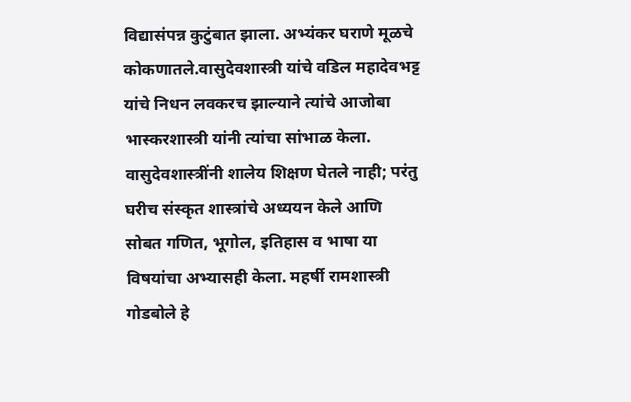विद्यासंपन्न कुटुंबात झाला. अभ्यंकर घराणे मूळचे कोकणातले.वासुदेवशास्त्री यांचे वडिल महादेवभट्ट यांचे निधन लवकरच झाल्याने त्यांचे आजोबा भास्करशास्त्री यांनी त्यांचा सांभाळ केला. वासुदेवशास्त्रींनी शालेय शिक्षण घेतले नाही; परंतु घरीच संस्कृत शास्त्रांचे अध्ययन केले आणि सोबत गणित, भूगोल, इतिहास व भाषा या विषयांचा अभ्यासही केला. महर्षी रामशास्त्री गोडबोले हे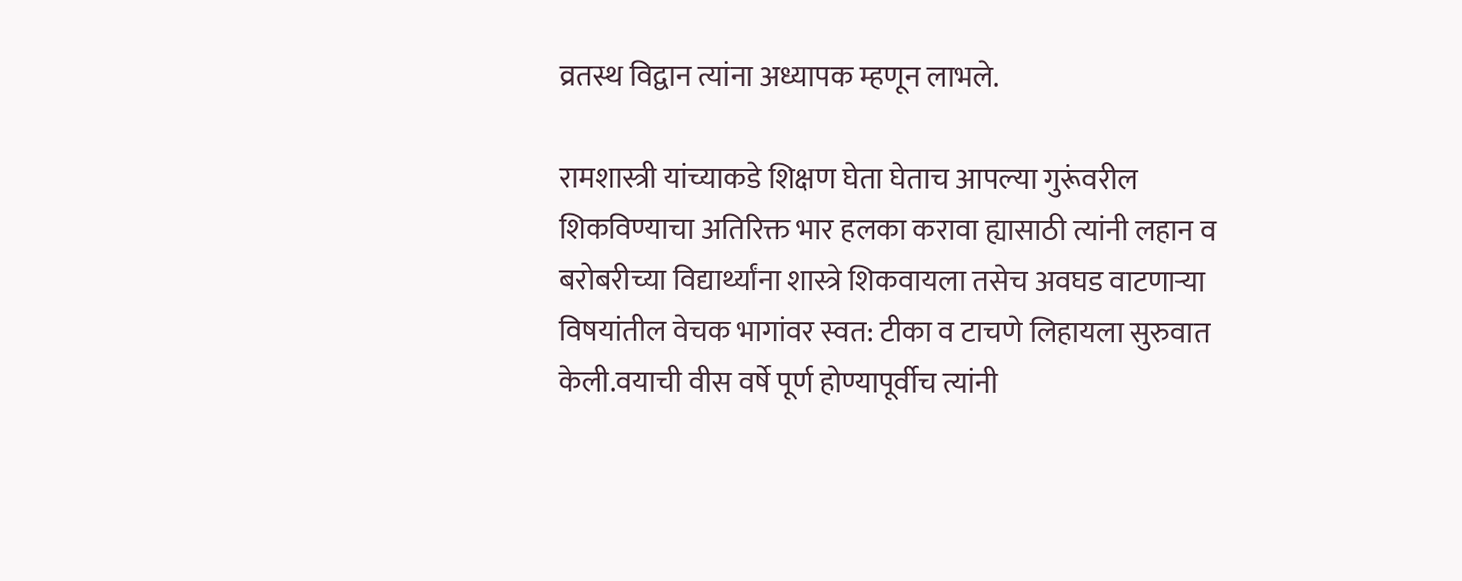व्रतस्थ विद्वान त्यांना अध्यापक म्हणून लाभले.

रामशास्त्री यांच्याकडे शिक्षण घेता घेताच आपल्या गुरूंवरील शिकविण्याचा अतिरिक्त भार हलका करावा ह्यासाठी त्यांनी लहान व बरोबरीच्या विद्यार्थ्यांना शास्त्रे शिकवायला तसेच अवघड वाटणाऱ्या विषयांतील वेचक भागांवर स्वत: टीका व टाचणे लिहायला सुरुवात केली.वयाची वीस वर्षे पूर्ण होण्यापूर्वीच त्यांनी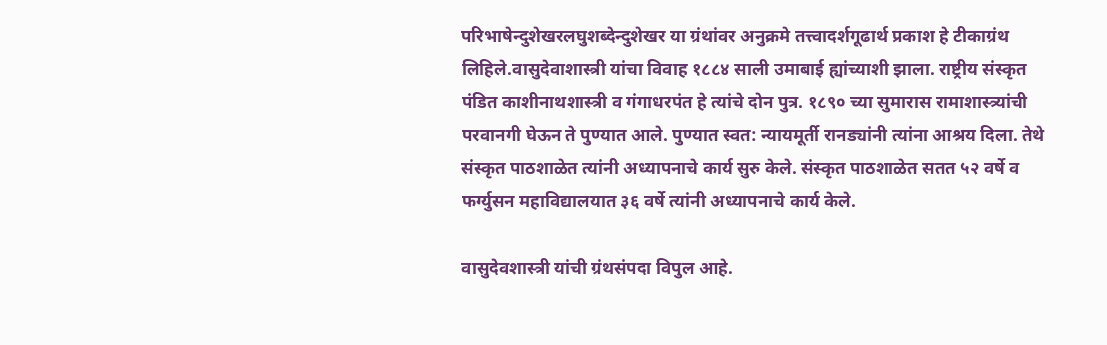परिभाषेन्दुशेखरलघुशब्देन्दुशेखर या ग्रंथांवर अनुक्रमे तत्त्वादर्शगूढार्थ प्रकाश हे टीकाग्रंथ लिहिले.वासुदेवाशास्त्री यांचा विवाह १८८४ साली उमाबाई ह्यांच्याशी झाला. राष्ट्रीय संस्कृत पंडित काशीनाथशास्त्री व गंगाधरपंत हे त्यांचे दोन पुत्र. १८९० च्या सुमारास रामाशास्त्र्यांची परवानगी घेऊन ते पुण्यात आले. पुण्यात स्वत: न्यायमूर्ती रानड्यांनी त्यांना आश्रय दिला. तेथे संस्कृत पाठशाळेत त्यांनी अध्यापनाचे कार्य सुरु केले. संस्कृत पाठशाळेत सतत ५२ वर्षे व फर्ग्युसन महाविद्यालयात ३६ वर्षे त्यांनी अध्यापनाचे कार्य केले.

वासुदेवशास्त्री यांची ग्रंथसंपदा विपुल आहे.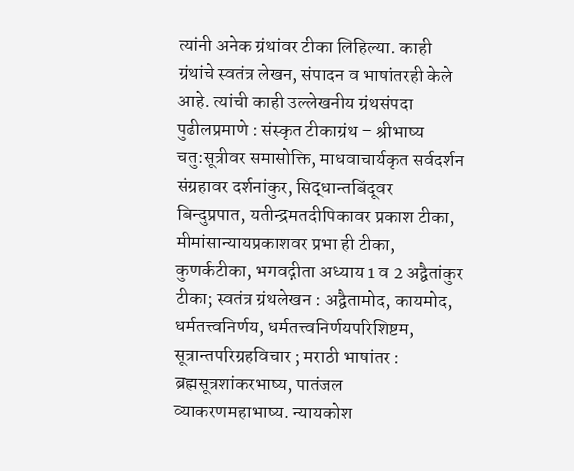त्यांनी अनेक ग्रंथांवर टीका लिहिल्या. काही ग्रंथांचे स्वतंत्र लेखन, संपादन व भाषांतरही केले आहे. त्यांची काही उल्लेखनीय ग्रंथसंपदा पुढीलप्रमाणे : संस्कृत टीकाग्रंथ – श्रीभाष्य चतु:सूत्रीवर समासोक्ति, माधवाचार्यकृत सर्वदर्शन संग्रहावर दर्शनांकुर, सिद्धान्तबिंदूवर बिन्दुप्रपात, यतीन्द्रमतदीपिकावर प्रकाश टीका, मीमांसान्यायप्रकाशवर प्रभा ही टीका, कुणर्कटीका, भगवद्गीता अध्याय 1 व 2 अद्वैतांकुर टीका; स्वतंत्र ग्रंथलेखन : अद्वैतामोद, कायमोद, धर्मतत्त्वनिर्णय, धर्मतत्त्वनिर्णयपरिशिष्टम, सूत्रान्तपरिग्रहविचार ; मराठी भाषांतर : ब्रह्मसूत्रशांकरभाष्य, पातंजल व्याकरणमहाभाष्य. न्यायकोश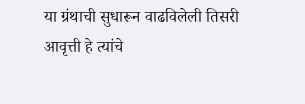या ग्रंथाची सुधारून वाढविलेली तिसरी आवृत्ती हे त्यांचे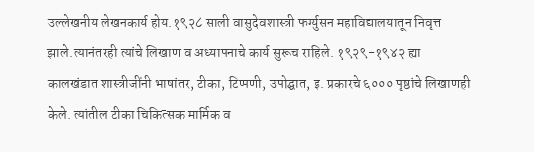उल्लेखनीय लेखनकार्य होय.१९२८ साली वासुदेवशास्त्री फर्ग्युसन महाविद्यालयातून निवृत्त झाले.त्यानंतरही त्यांचे लिखाण व अध्यापनाचे कार्य सुरूच राहिले. १९२९-१९४२ ह्या कालखंडात शास्त्रीजींनी भाषांतर, टीका, टिप्पणी, उपोद्घात, इ. प्रकारचे ६००० पृष्ठांचे लिखाणही केले. त्यांतील टीका चिकित्सक मार्मिक व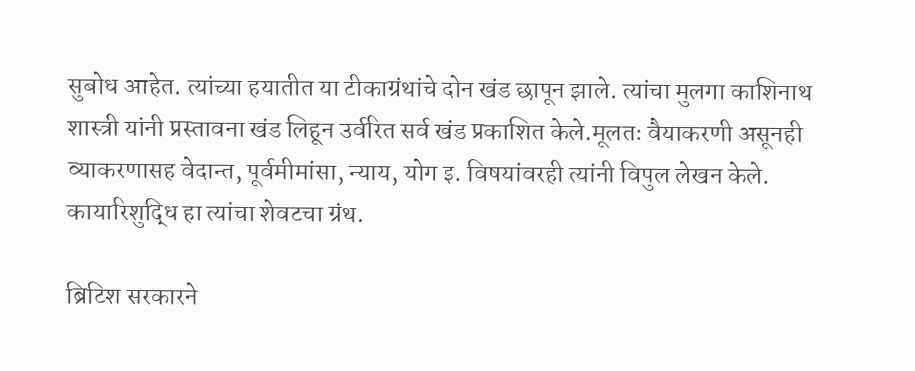सुबोध आहेत. त्यांच्या हयातीत या टीकाग्रंथांचे दोन खंड छापून झाले. त्यांचा मुलगा काशिनाथ शास्त्री यांनी प्रस्तावना खंड लिहून उर्वरित सर्व खंड प्रकाशित केले.मूलतः वैयाकरणी असूनही व्याकरणासह वेदान्त, पूर्वमीमांसा, न्याय, योग इ. विषयांवरही त्यांनी विपुल लेखन केले. कायारिशुद्धि हा त्यांचा शेवटचा ग्रंथ.

ब्रिटिश सरकारने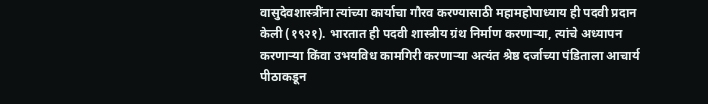वासुदेवशास्त्रींना त्यांच्या कार्याचा गौरव करण्यासाठी महामहोपाध्याय ही पदवी प्रदान केली (१९२१). भारतात ही पदवी शास्त्रीय ग्रंथ निर्माण करणाऱ्या, त्यांचे अध्यापन करणाऱ्या किंवा उभयविध कामगिरी करणाऱ्या अत्यंत श्रेष्ठ दर्जाच्या पंडिताला आचार्य पीठाकडून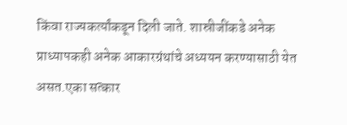किंवा राज्यकर्त्यांकडून दिली जाते. शास्रीजींकडे अनेक प्राध्यापकही अनेक आकारग्रंथांचे अध्ययन करण्यासाठी येत असत.एका सत्कार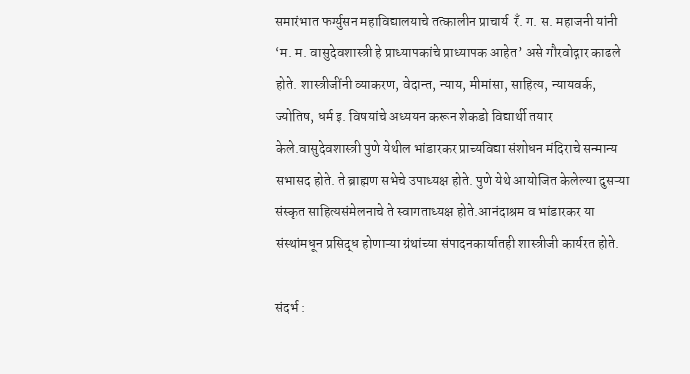समारंभात फर्ग्युसन महाविद्यालयाचे तत्कालीन प्राचार्य  रँ. ग. स. महाजनी यांनी ‘म. म. वासुदेवशास्त्री हे प्राध्यापकांचे प्राध्यापक आहेत’ असे गौरवोद्गार काढले होते. शास्त्रीजींनी व्याकरण, वेदान्त, न्याय, मीमांसा, साहित्य, न्यायवर्क, ज्योतिष, धर्म इ. विषयांचे अध्ययन करून शेकडो विद्यार्थी तयार केले.वासुदेवशास्त्री पुणे येथील भांडारकर प्राच्यविद्या संशोधन मंदिराचे सन्मान्य सभासद होते. ते ब्राह्मण सभेचे उपाध्यक्ष होते. पुणे येथे आयोजित केलेल्या दुसऱ्या संस्कृत साहित्यसंमेलनाचे ते स्वागताध्यक्ष होते.आनंदाश्रम व भांडारकर या संस्थांमधून प्रसिद्ध होणाऱ्या ग्रंथांच्या संपादनकार्यातही शास्त्रीजी कार्यरत होते.

संदर्भ :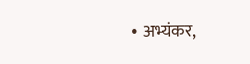• अभ्यंकर,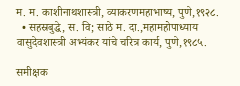म. म. काशीनाथशास्त्री, व्याकरणमहाभाष्य, पुणे,१९२८.
  • सहस्रबुद्धे, स. वि; साठे म. दा.,महामहोपाध्याय वासुदेवशास्त्री अभ्यंकर यांचे चरित्र कार्य, पुणे,१९८५.

समीक्षक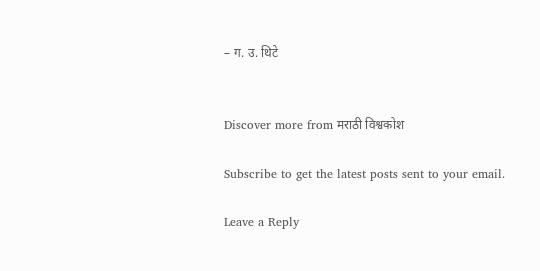– ग. उ. थिटे


Discover more from मराठी विश्वकोश

Subscribe to get the latest posts sent to your email.

Leave a Reply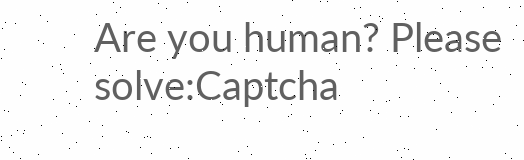Are you human? Please solve:Captcha